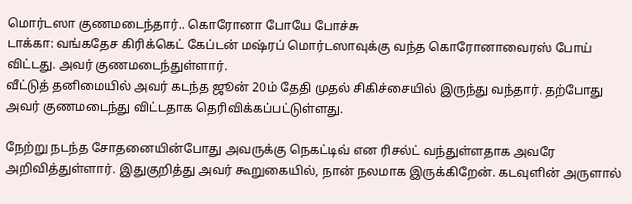மொர்டஸா குணமடைந்தார்.. கொரோனா போயே போச்சு
டாக்கா: வங்கதேச கிரிக்கெட் கேப்டன் மஷ்ரப் மொர்டஸாவுக்கு வந்த கொரோனாவைரஸ் போய் விட்டது. அவர் குணமடைந்துள்ளார்.
வீட்டுத் தனிமையில் அவர் கடந்த ஜூன் 20ம் தேதி முதல் சிகிச்சையில் இருந்து வந்தார். தற்போது அவர் குணமடைந்து விட்டதாக தெரிவிக்கப்பட்டுள்ளது.

நேற்று நடந்த சோதனையின்போது அவருக்கு நெகட்டிவ் என ரிசல்ட் வந்துள்ளதாக அவரே அறிவித்துள்ளார். இதுகுறித்து அவர் கூறுகையில், நான் நலமாக இருக்கிறேன். கடவுளின் அருளால்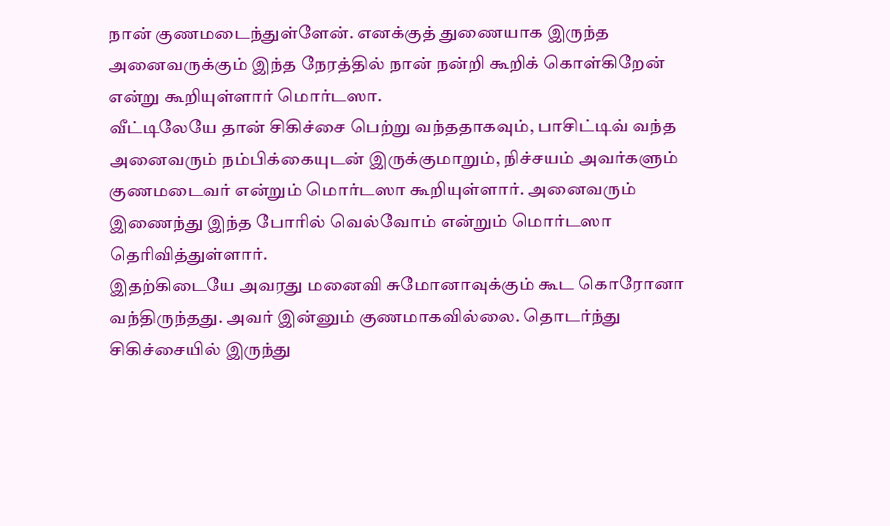நான் குணமடைந்துள்ளேன். எனக்குத் துணையாக இருந்த அனைவருக்கும் இந்த நேரத்தில் நான் நன்றி கூறிக் கொள்கிறேன் என்று கூறியுள்ளார் மொர்டஸா.
வீட்டிலேயே தான் சிகிச்சை பெற்று வந்ததாகவும், பாசிட்டிவ் வந்த அனைவரும் நம்பிக்கையுடன் இருக்குமாறும், நிச்சயம் அவர்களும் குணமடைவர் என்றும் மொர்டஸா கூறியுள்ளார். அனைவரும் இணைந்து இந்த போரில் வெல்வோம் என்றும் மொர்டஸா தெரிவித்துள்ளார்.
இதற்கிடையே அவரது மனைவி சுமோனாவுக்கும் கூட கொரோனா வந்திருந்தது. அவர் இன்னும் குணமாகவில்லை. தொடர்ந்து சிகிச்சையில் இருந்து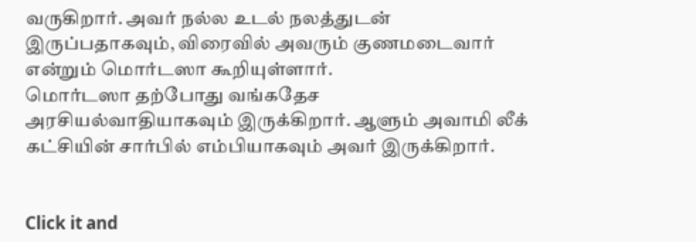வருகிறார். அவர் நல்ல உடல் நலத்துடன் இருப்பதாகவும், விரைவில் அவரும் குணமடைவார் என்றும் மொர்டஸா கூறியுள்ளார்.
மொர்டஸா தற்போது வங்கதேச அரசியல்வாதியாகவும் இருக்கிறார். ஆளும் அவாமி லீக் கட்சியின் சார்பில் எம்பியாகவும் அவர் இருக்கிறார்.


Click it and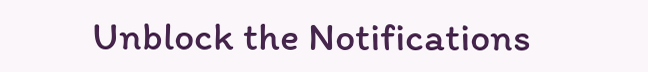Unblock the Notifications